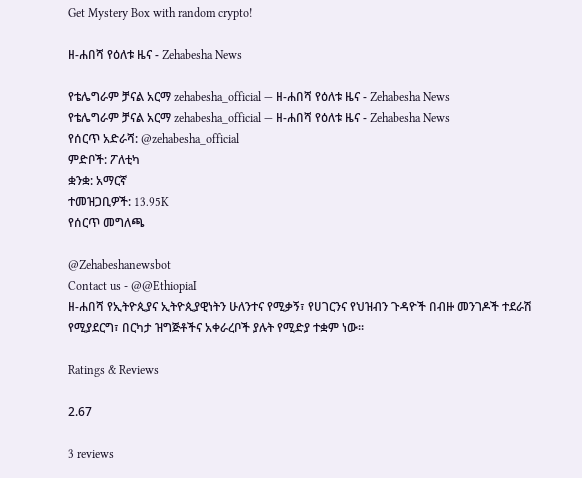Get Mystery Box with random crypto!

ዘ-ሐበሻ የዕለቱ ዜና - Zehabesha News

የቴሌግራም ቻናል አርማ zehabesha_official — ዘ-ሐበሻ የዕለቱ ዜና - Zehabesha News
የቴሌግራም ቻናል አርማ zehabesha_official — ዘ-ሐበሻ የዕለቱ ዜና - Zehabesha News
የሰርጥ አድራሻ: @zehabesha_official
ምድቦች: ፖለቲካ
ቋንቋ: አማርኛ
ተመዝጋቢዎች: 13.95K
የሰርጥ መግለጫ

@Zehabeshanewsbot
Contact us - @@EthiopiaI
ዘ-ሐበሻ የኢትዮጲያና ኢትዮጲያዊነትን ሁለንተና የሚቃኝ፣ የሀገርንና የህዝብን ጉዳዮች በብዙ መንገዶች ተደራሽ የሚያደርግ፣ በርካታ ዝግጅቶችና አቀራረቦች ያሉት የሚድያ ተቋም ነው።

Ratings & Reviews

2.67

3 reviews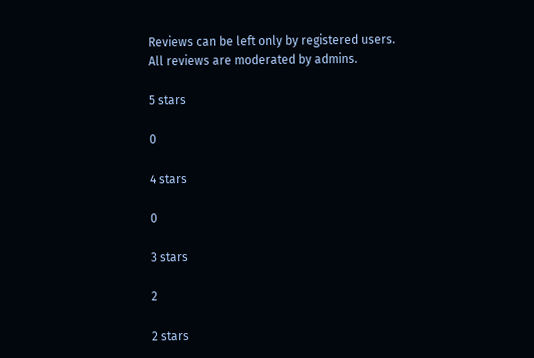Reviews can be left only by registered users. All reviews are moderated by admins.

5 stars

0

4 stars

0

3 stars

2

2 stars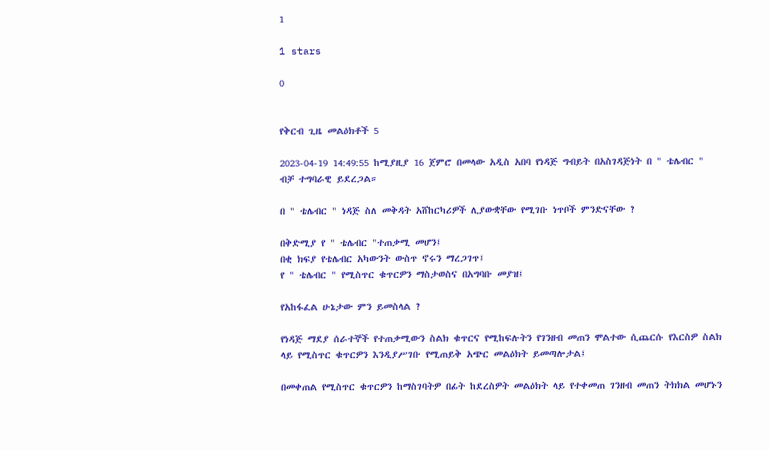1

1 stars

0


የቅርብ ጊዜ መልዕክቶች 5

2023-04-19 14:49:55 ከሚያዚያ 16 ጀምሮ በመላው አዲስ አበባ የነዳጅ ግብይት በአስገዳጅነት በ " ቴሌብር " ብቻ ተግባራዊ ይደረጋል።

በ " ቴሌብር " ነዳጅ ስለ መቅዳት አሸከርካሪዎች ሊያውቋቸው የሚገቡ ነጥቦች ምንድናቸው ?

በቅድሚያ የ " ቴሌብር "ተጠቃሚ መሆን፤
በቂ ክፍያ የቴሌብር አካውንት ውስጥ ኖሩን ማረጋገጥ፤
የ " ቴሌብር " የሚስጥር ቁጥርዎን ማስታወስና በአግባቡ መያዝ፤

የአከፋፈል ሁኔታው ምን ይመስላል ?

የነዳጅ ማደያ ሰራተኞች የተጠቃሚውን ስልክ ቁጥርና የሚከፍሉትን የገንዘብ መጠን ሞልተው ሲጨርሱ የእርስዎ ስልክ ላይ የሚስጥር ቁጥርዎን እንዲያሥገቡ የሚጠይቅ አጭር መልዕክት ይመጣሎታል፤

በመቀጠል የሚስጥር ቁጥርዎን ከማስገባትዎ በፊት ከደረስዎት መልዕክት ላይ የተቀመጠ ገንዘብ መጠን ትክክል መሆኑን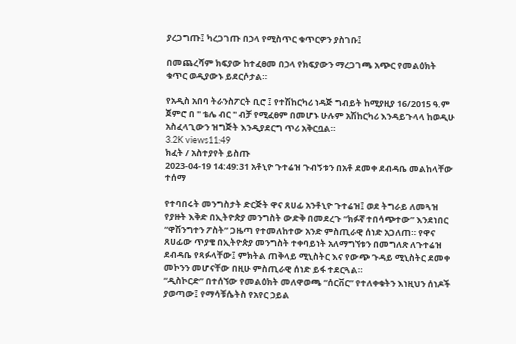ያረጋግጡ፤ ካረጋገጡ በኃላ የሚስጥር ቁጥርዎን ያስገቡ፤

በመጨረሻም ክፍያው ከተፈፀመ በኃላ የክፍያውን ማረጋገጫ አጭር የመልዕክት ቁጥር ወዲያውኑ ይደርሶታል።

የአዲስ አበባ ትራንስፖርት ቢሮ ፤ የተሽከርካሪ ነዳጅ ግብይት ከሚያዚያ 16/2015 ዓ.ም ጀምሮ በ " ቴሌ ብር " ብቻ የሚፈፀም በመሆኑ ሁሉም አሽከርካሪ እንዳይጉላላ ከወዲሁ አስፈላጊውን ዝግጅት እንዲያደርግ ጥሪ አቅርቧል።
3.2K views11:49
ክፈት / አስተያየት ይስጡ
2023-04-19 14:49:31 አቶኒዮ ጉተሬዝ ጉብኝቱን በአቶ ደመቀ ደብዳቤ መልከላቸው ተሰማ

የተባበሩት መንግስታት ድርጅት ዋና ጸሀፊ አንቶኒዮ ጉተሬዝ፤ ወደ ትግራይ ለመጓዝ የያዙት እቅድ በኢትዮጵያ መንግስት ውድቅ በመደረጉ “ክፉኛ ተበሳጭተው” እንደነበር “ዋሽንግተን ፖስት” ጋዜጣ የተመለከተው አንድ ምስጢራዊ ሰነድ አጋለጠ። የዋና ጸሀፊው ጥያቄ በኢትዮጵያ መንግስት ተቀባይነት አለማግኘቱን በመግለጽ ለጉተሬዝ ደብዳቤ የጻፉላቸው፤ ምክትል ጠቅላይ ሚኒስትር እና የውጭ ጉዳይ ሚኒስትር ደመቀ መኮንን መሆናቸው በዚሁ ምስጢራዊ ሰነድ ይፋ ተደርጓል።
“ዲስኮርድ” በተሰኘው የመልዕክት መለዋወጫ “ሰርቨር” የተለቀቁትን እነዚህን ሰነዶች ያወጣው፤ የማሳቹሴትስ የአየር ኃይል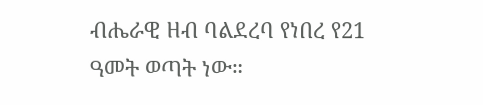ብሔራዊ ዘብ ባልደረባ የነበረ የ21 ዓመት ወጣት ነው።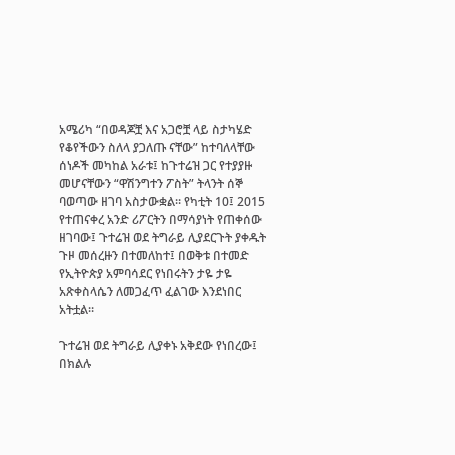አሜሪካ “በወዳጆቿ እና አጋሮቿ ላይ ስታካሄድ የቆየችውን ስለላ ያጋለጡ ናቸው” ከተባለላቸው ሰነዶች መካከል አራቱ፤ ከጉተሬዝ ጋር የተያያዙ መሆናቸውን “ዋሽንግተን ፖስት” ትላንት ሰኞ ባወጣው ዘገባ አስታውቋል። የካቲት 10፤ 2015 የተጠናቀረ አንድ ሪፖርትን በማሳያነት የጠቀሰው ዘገባው፤ ጉተሬዝ ወደ ትግራይ ሊያደርጉት ያቀዱት ጉዞ መሰረዙን በተመለከተ፤ በወቅቱ በተመድ የኢትዮጵያ አምባሳደር የነበሩትን ታዬ ታዬ አጽቀስላሴን ለመጋፈጥ ፈልገው እንደነበር አትቷል።

ጉተሬዝ ወደ ትግራይ ሊያቀኑ አቅደው የነበረው፤ በክልሉ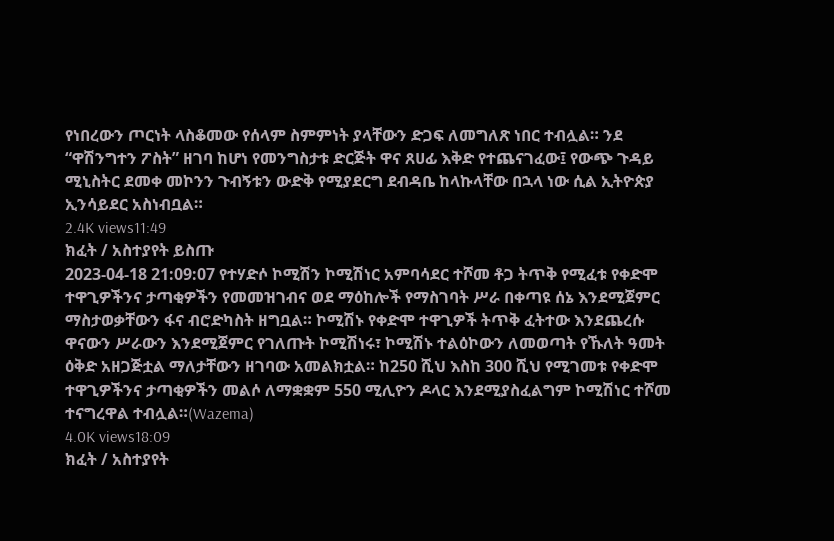የነበረውን ጦርነት ላስቆመው የሰላም ስምምነት ያላቸውን ድጋፍ ለመግለጽ ነበር ተብሏል። ንደ “ዋሽንግተን ፖስት” ዘገባ ከሆነ የመንግስታቱ ድርጅት ዋና ጸሀፊ እቅድ የተጨናገፈው፤ የውጭ ጉዳይ ሚኒስትር ደመቀ መኮንን ጉብኝቱን ውድቅ የሚያደርግ ደብዳቤ ከላኩላቸው በኋላ ነው ሲል ኢትዮጵያ ኢንሳይደር አስነብቧል።
2.4K views11:49
ክፈት / አስተያየት ይስጡ
2023-04-18 21:09:07 የተሃድሶ ኮሚሽን ኮሚሽነር አምባሳደር ተሾመ ቶጋ ትጥቅ የሚፈቱ የቀድሞ ተዋጊዎችንና ታጣቂዎችን የመመዝገብና ወደ ማዕከሎች የማስገባት ሥራ በቀጣዩ ሰኔ እንደሚጀምር ማስታወቃቸውን ፋና ብሮድካስት ዘግቧል። ኮሚሽኑ የቀድሞ ተዋጊዎች ትጥቅ ፈትተው እንደጨረሱ ዋናውን ሥራውን እንደሚጀምር የገለጡት ኮሚሽነሩ፣ ኮሚሽኑ ተልዕኮውን ለመወጣት የኹለት ዓመት ዕቅድ አዘጋጅቷል ማለታቸውን ዘገባው አመልክቷል። ከ250 ሺህ እስከ 300 ሺህ የሚገመቱ የቀድሞ ተዋጊዎችንና ታጣቂዎችን መልሶ ለማቋቋም 550 ሚሊዮን ዶላር እንደሚያስፈልግም ኮሚሽነር ተሾመ ተናግረዋል ተብሏል።(Wazema)
4.0K views18:09
ክፈት / አስተያየት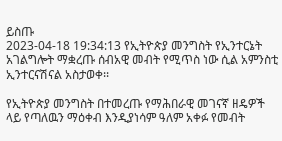ይስጡ
2023-04-18 19:34:13 የኢትዮጵያ መንግስት የኢንተርኔት አገልግሎት ማቋረጡ ሰብአዊ መብት የሚጥስ ነው ሲል አምንስቲ ኢንተርናሽናል አስታወቀ፡፡

የኢትዮጵያ መንግስት በተመረጡ የማሕበራዊ መገናኛ ዘዴዎች ላይ የጣለዉን ማዕቀብ እንዲያነሳም ዓለም አቀፉ የመብት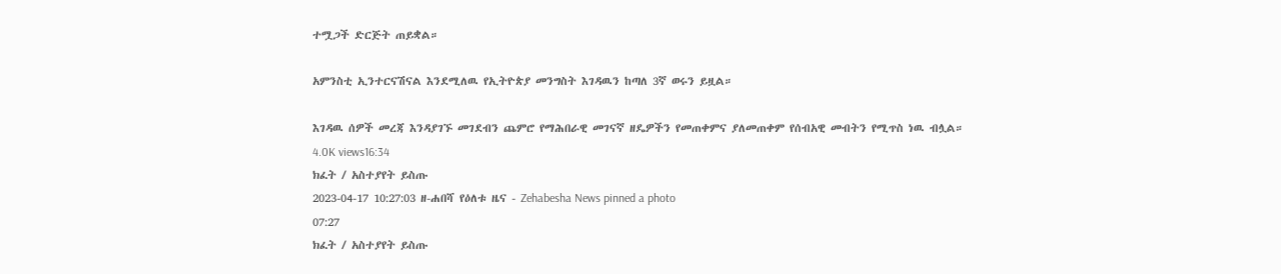ተሟጋች ድርጅት ጠይቋል።

አምንስቲ ኢንተርናሽናል እንደሚለዉ የኢትዮጵያ መንግስት እገዳዉን ከጣለ 3ኛ ወሩን ይዟል።

እገዳዉ ሰዎች መረጃ እንዳያገኙ መገደብን ጨምሮ የማሕበራዊ መገናኛ ዘዴዎችን የመጠቀምና ያለመጠቀም የሰብአዊ መብትን የሚጥስ ነዉ ብሏል።
4.0K views16:34
ክፈት / አስተያየት ይስጡ
2023-04-17 10:27:03 ዘ-ሐበሻ የዕለቱ ዜና - Zehabesha News pinned a photo
07:27
ክፈት / አስተያየት ይስጡ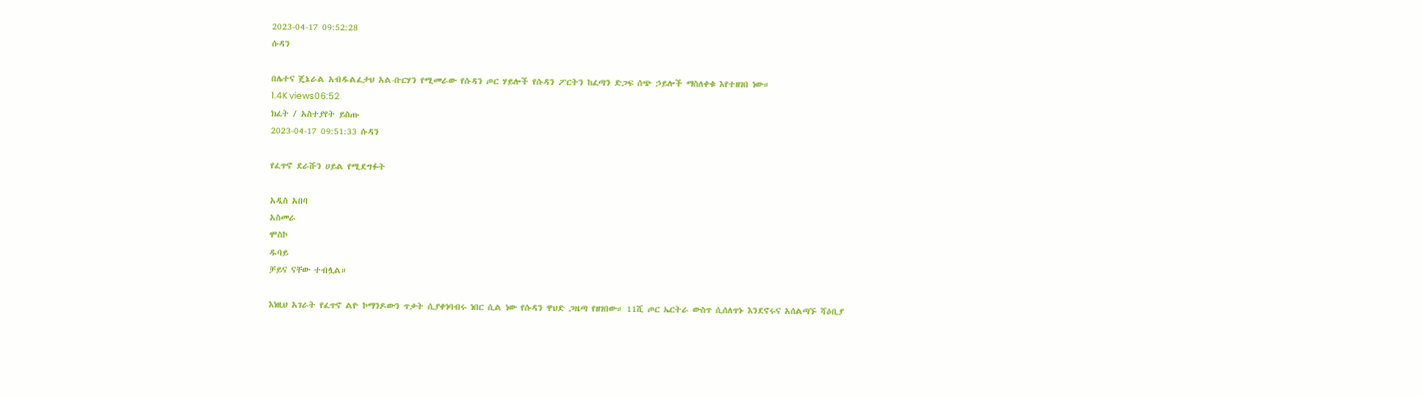2023-04-17 09:52:28
ሱዳን

በሌተና ጄኔራል አብዱልፈታህ አል-ቡርሃን የሚመራው የሱዳን ጦር ሃይሎች የሱዳን ፖርትን ከፈጣን ድጋፍ ሰጭ ኃይሎች ማስለቀቁ እየተዘገበ ነው።
1.4K views06:52
ክፈት / አስተያየት ይስጡ
2023-04-17 09:51:33 ሱዳን

የፈጥኖ ደራሹን ሀይል የሚደግፉት

አዲስ አበባ
አስመራ
ሞስኮ
ዱባይ
ቻይና ናቸው ተብሏል።

እነዚህ አገራት የፈጥኖ ልዮ ኮማንዶውን ጥቃት ሲያቀነባብሩ ነበር ሲል ነው የሱዳን ዋህድ ጋዜጣ የዘገበው። 11ሺ ጦር ኤርትራ ውስጥ ሲሰለጥኑ እንደኖሩና አሰልጣኙ ሻዕቢያ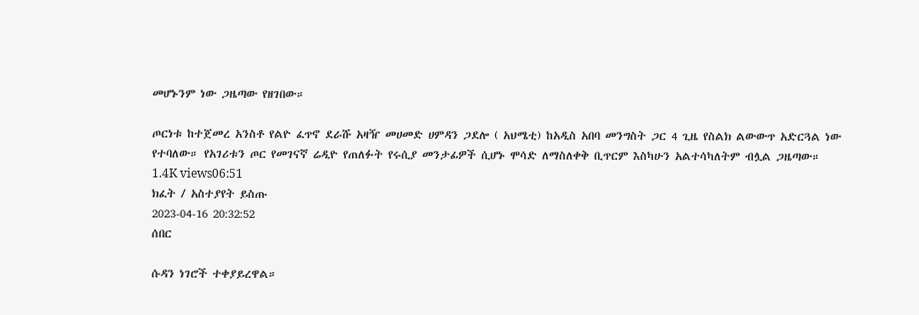መሆኑንም ነው ጋዜጣው የዘገበው።

ጦርነቱ ከተጀመረ አንስቶ የልዮ ፈጥኖ ደራሹ አዛዥ መሀመድ ሀምዳን ጋደሎ ( አህሜቲ) ከአዲስ አበባ መንግስት ጋር 4 ጊዜ የስልክ ልውውጥ አድርጓል ነው የተባለው። የአገሪቱን ጦር የመገናኛ ሬዲዮ የጠለፉት የሩሲያ መንታፊዎች ሲሆኑ ሞሳድ ለማስለቀቅ ቢጥርም እስካሁን አልተሳካለትም ብሏል ጋዜጣው።
1.4K views06:51
ክፈት / አስተያየት ይስጡ
2023-04-16 20:32:52
ሰበር

ሱዳን ነገሮች ተቀያይረዋል።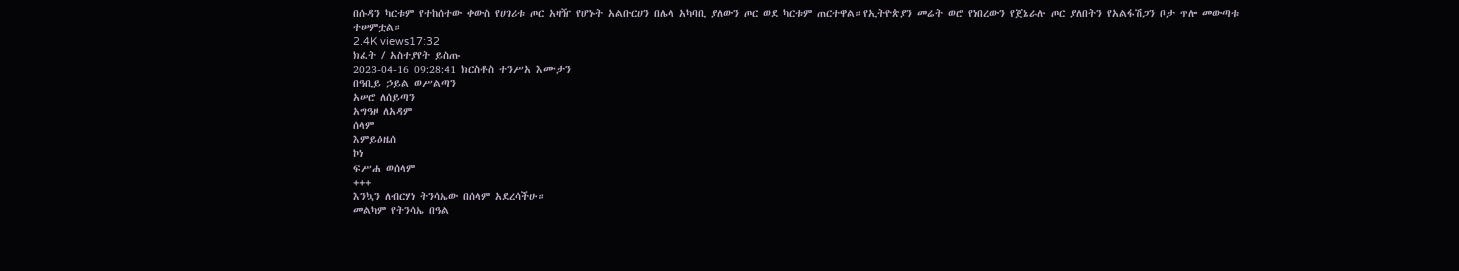በሱዳን ካርቱም የተከሰተው ቀውስ የሀገሪቱ ጦር አዛዥ የሆኑት አልቡርሀን በሌላ አካባቢ ያለውን ጦር ወደ ካርቱም ጠርተዋል።የኢትዮጵያን መሬት ወሮ የነበረውን የጀኔራሉ ጦር ያለበትን የአልፋሽጋን ቦታ ጥሎ መውጣቱ ተሠምቷል።
2.4K views17:32
ክፈት / አስተያየት ይስጡ
2023-04-16 09:28:41 ክርስቶስ ተንሥአ እሙታን
በዓቢይ ኃይል ወሥልጣን
አሠሮ ለሰይጣን
አግዓዞ ለአዳም
ሰላም
እምይዕዜሰ
ኮነ
ፍሥሐ ወሰላም
+++
እንኳን ለብርሃነ ትንሳኤው በሰላም አደረሳችሁ።
መልካም የትንሳኤ በዓል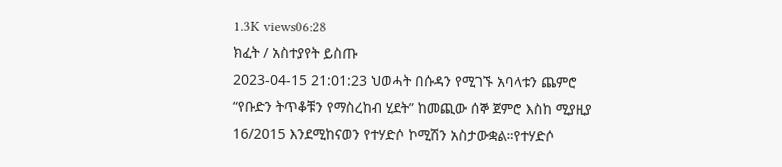1.3K views06:28
ክፈት / አስተያየት ይስጡ
2023-04-15 21:01:23 ህወሓት በሱዳን የሚገኙ አባላቱን ጨምሮ  “የቡድን ትጥቆቹን የማስረከብ ሂደት” ከመጪው ሰኞ ጀምሮ እስከ ሚያዚያ 16/2015 እንደሚከናወን የተሃድሶ ኮሚሽን አስታውቋል።የተሃድሶ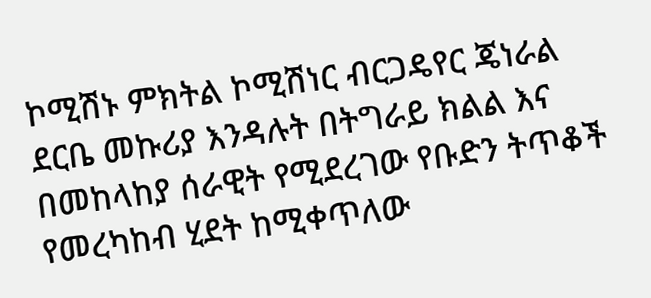ኮሚሽኑ ምክትል ኮሚሽነር ብርጋዴየር ጄነራል ደርቤ መኩሪያ እንዳሉት በትግራይ ክልል እና በመከላከያ ሰራዊት የሚደረገው የቡድን ትጥቆች የመረካከብ ሂደት ከሚቀጥለው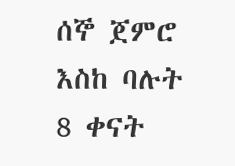ሰኞ ጀምሮ እስከ ባሉት 8 ቀናት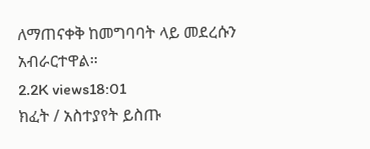ለማጠናቀቅ ከመግባባት ላይ መደረሱን አብራርተዋል።
2.2K views18:01
ክፈት / አስተያየት ይስጡ